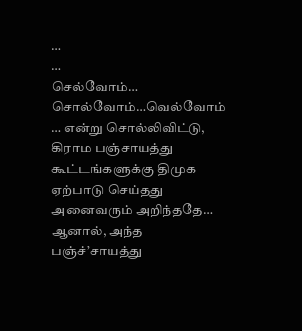…
…
செல்வோம்… சொல்வோம்…வெல்வோம் … என்று சொல்லிவிட்டு,
கிராம பஞ்சாயத்து கூட்டங்களுக்கு திமுக ஏற்பாடு செய்தது அனைவரும் அறிந்ததே…
ஆனால், அந்த பஞ்ச்’சாயத்து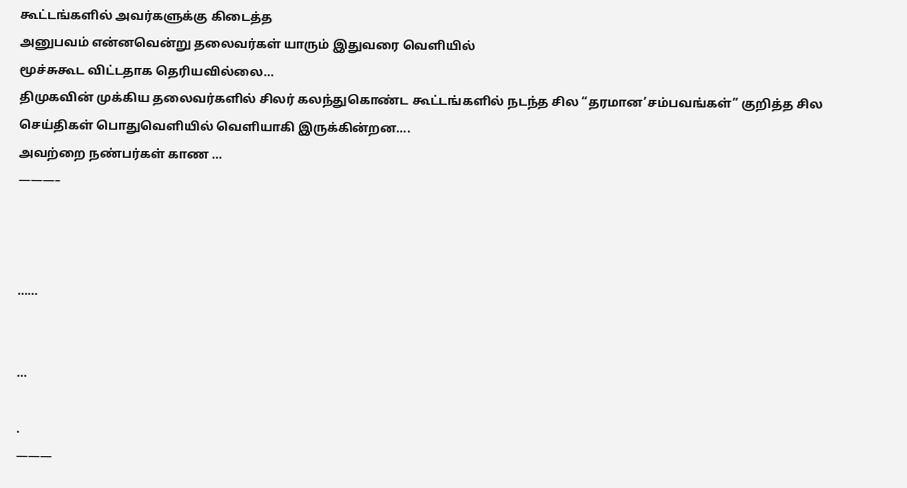கூட்டங்களில் அவர்களுக்கு கிடைத்த
அனுபவம் என்னவென்று தலைவர்கள் யாரும் இதுவரை வெளியில்
மூச்சுகூட விட்டதாக தெரியவில்லை…
திமுகவின் முக்கிய தலைவர்களில் சிலர் கலந்துகொண்ட கூட்டங்களில் நடந்த சில “தரமான’சம்பவங்கள்” குறித்த சில செய்திகள் பொதுவெளியில் வெளியாகி இருக்கின்றன….
அவற்றை நண்பர்கள் காண …
———–



……


…

.
———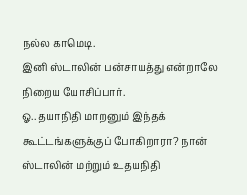நல்ல காமெடி.
இனி ஸ்டாலின் பன்சாயத்து என்றாலே நிறைய யோசிப்பார்.
ஓ.. தயாநிதி மாறனும் இந்தக் கூட்டங்களுக்குப் போகிறாரா? நான் ஸ்டாலின் மற்றும் உதயநிதி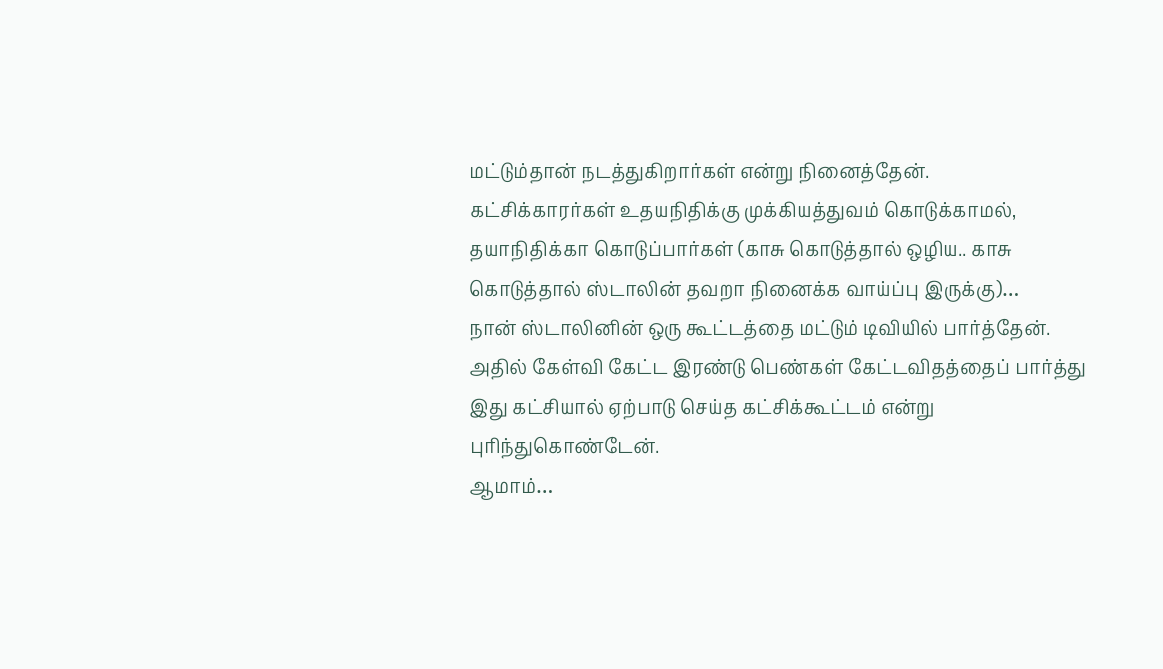மட்டும்தான் நடத்துகிறார்கள் என்று நினைத்தேன்.
கட்சிக்காரர்கள் உதயநிதிக்கு முக்கியத்துவம் கொடுக்காமல், தயாநிதிக்கா கொடுப்பார்கள் (காசு கொடுத்தால் ஒழிய.. காசு கொடுத்தால் ஸ்டாலின் தவறா நினைக்க வாய்ப்பு இருக்கு)…
நான் ஸ்டாலினின் ஒரு கூட்டத்தை மட்டும் டிவியில் பார்த்தேன். அதில் கேள்வி கேட்ட இரண்டு பெண்கள் கேட்டவிதத்தைப் பார்த்து இது கட்சியால் ஏற்பாடு செய்த கட்சிக்கூட்டம் என்று புரிந்துகொண்டேன்.
ஆமாம்…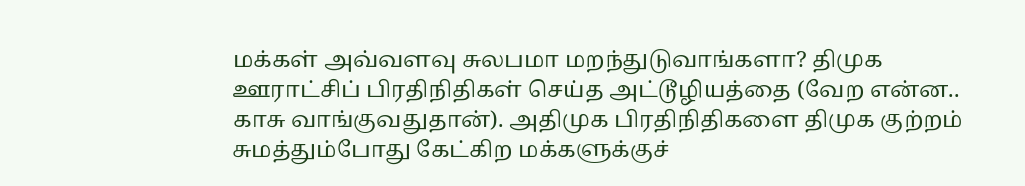மக்கள் அவ்வளவு சுலபமா மறந்துடுவாங்களா? திமுக ஊராட்சிப் பிரதிநிதிகள் செய்த அட்டூழியத்தை (வேற என்ன.. காசு வாங்குவதுதான்). அதிமுக பிரதிநிதிகளை திமுக குற்றம் சுமத்தும்போது கேட்கிற மக்களுக்குச்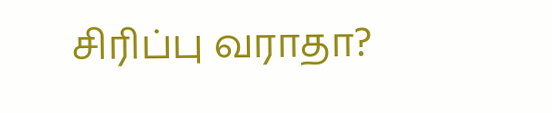சிரிப்பு வராதா?